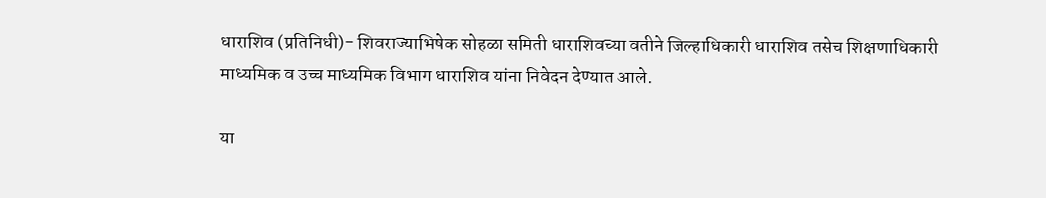धाराशिव (प्रतिनिधी)- शिवराज्याभिषेक सोहळा समिती धाराशिवच्या वतीने जिल्हाधिकारी धाराशिव तसेच शिक्षणाधिकारी माध्यमिक व उच्च माध्यमिक विभाग धाराशिव यांना निवेदन देण्यात आले.

या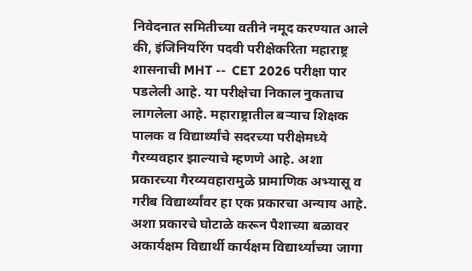निवेदनात समितीच्या वतीने नमूद करण्यात आले की, इंजिनियरिंग पदवी परीक्षेकरिता महाराष्ट्र शासनाची MHT --  CET 2026 परीक्षा पार पडलेली आहे. या परीक्षेचा निकाल नुकताच लागलेला आहे. महाराष्ट्रातील बऱ्याच शिक्षक पालक व विद्यार्थ्यांचे सदरच्या परीक्षेमध्ये गैरव्यवहार झाल्याचे म्हणणे आहे. अशा प्रकारच्या गैरव्यवहारामुळे प्रामाणिक अभ्यासू व गरीब विद्यार्थ्यांवर हा एक प्रकारचा अन्याय आहे. अशा प्रकारचे घोटाळे करून पैशाच्या बळावर अकार्यक्षम विद्यार्थी कार्यक्षम विद्यार्थ्यांच्या जागा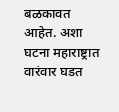बळकावत आहेत. अशा घटना महाराष्ट्रात वारंवार घडत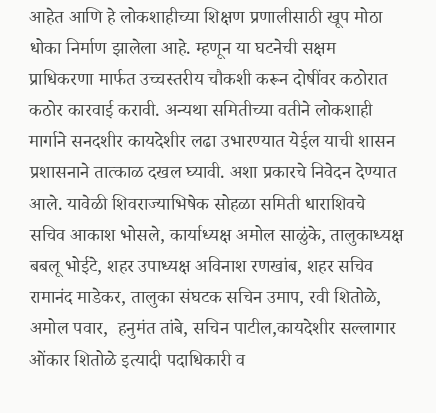आहेत आणि हे लोकशाहीच्या शिक्षण प्रणालीसाठी खूप मोठा धोका निर्माण झालेला आहे. म्हणून या घटनेची सक्षम प्राधिकरणा मार्फत उच्चस्तरीय चौकशी करून दोषींवर कठोरात कठोर कारवाई करावी. अन्यथा समितीच्या वतीने लोकशाही मार्गाने सनदशीर कायदेशीर लढा उभारण्यात येईल याची शासन प्रशासनाने तात्काळ दखल घ्यावी. अशा प्रकारचे निवेदन देण्यात आले. यावेळी शिवराज्याभिषेक सोहळा समिती धाराशिवचे सचिव आकाश भोसले, कार्याध्यक्ष अमोल साळुंके, तालुकाध्यक्ष बबलू भोईटे, शहर उपाध्यक्ष अविनाश रणखांब, शहर सचिव रामानंद माडेकर, तालुका संघटक सचिन उमाप, रवी शितोळे,  अमोल पवार,  हनुमंत तांबे, सचिन पाटील,कायदेशीर सल्लागार ओंकार शितोळे इत्यादी पदाधिकारी व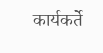कार्यकर्ते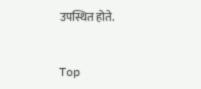उपस्थित होते.


Top